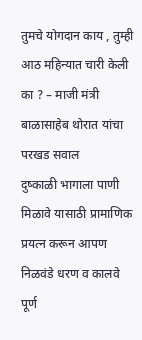तुमचे योगदान काय , तुम्ही आठ महिन्यात चारी केली का ? – माजी मंत्री बाळासाहेब थोरात यांचा परखड सवाल
दुष्काळी भागाला पाणी मिळावे यासाठी प्रामाणिक प्रयत्न करून आपण निळवंडे धरण व कालवे पूर्ण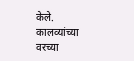केले. कालव्यांच्या वरच्या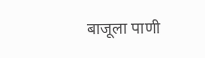बाजूला पाणी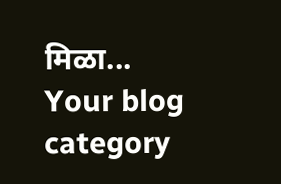मिळा...
Your blog category